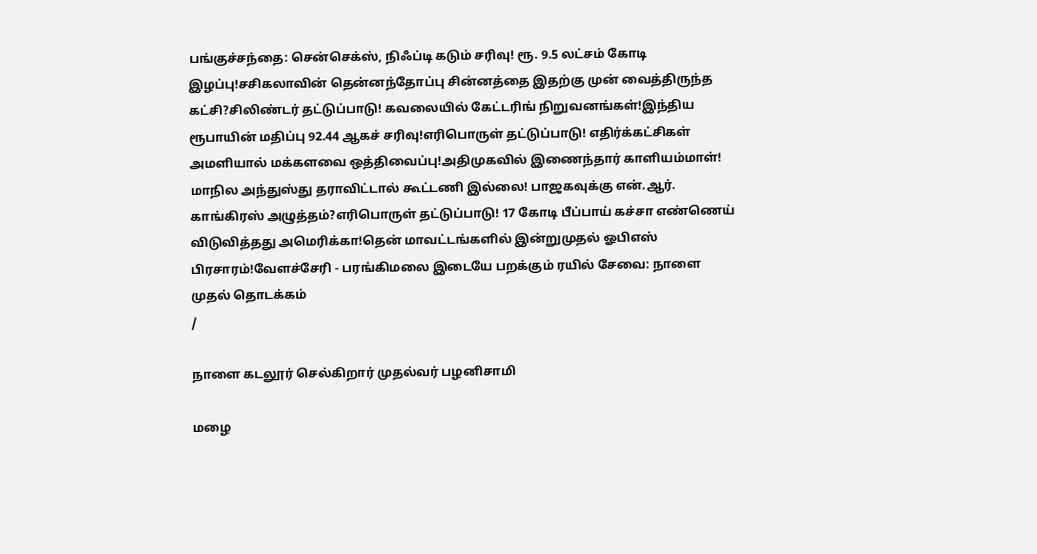பங்குச்சந்தை: சென்செக்ஸ், நிஃப்டி கடும் சரிவு! ரூ. 9.5 லட்சம் கோடி இழப்பு!சசிகலாவின் தென்னந்தோப்பு சின்னத்தை இதற்கு முன் வைத்திருந்த கட்சி?சிலிண்டர் தட்டுப்பாடு! கவலையில் கேட்டரிங் நிறுவனங்கள்!இந்திய ரூபாயின் மதிப்பு 92.44 ஆகச் சரிவு!எரிபொருள் தட்டுப்பாடு! எதிர்க்கட்சிகள் அமளியால் மக்களவை ஒத்திவைப்பு!அதிமுகவில் இணைந்தார் காளியம்மாள்! மாநில அந்துஸ்து தராவிட்டால் கூட்டணி இல்லை! பாஜகவுக்கு என்.ஆர். காங்கிரஸ் அழுத்தம்?எரிபொருள் தட்டுப்பாடு! 17 கோடி பீப்பாய் கச்சா எண்ணெய் விடுவித்தது அமெரிக்கா!தென் மாவட்டங்களில் இன்றுமுதல் ஓபிஎஸ் பிரசாரம்!வேளச்சேரி - பரங்கிமலை இடையே பறக்கும் ரயில் சேவை: நாளை முதல் தொடக்கம்
/

நாளை கடலூர் செல்கிறார் முதல்வர் பழனிசாமி

மழை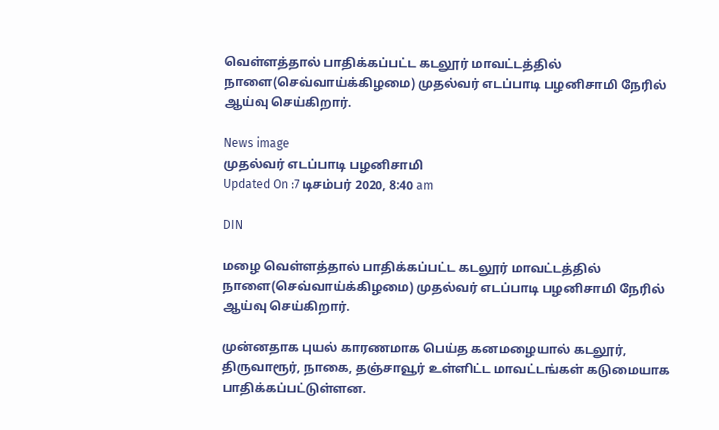வெள்ளத்தால் பாதிக்கப்பட்ட கடலூர் மாவட்டத்தில் நாளை(செவ்வாய்க்கிழமை) முதல்வர் எடப்பாடி பழனிசாமி நேரில் ஆய்வு செய்கிறார்.

News image
முதல்வர் எடப்பாடி பழனிசாமி
Updated On :7 டிசம்பர் 2020, 8:40 am

DIN

மழை வெள்ளத்தால் பாதிக்கப்பட்ட கடலூர் மாவட்டத்தில் நாளை(செவ்வாய்க்கிழமை) முதல்வர் எடப்பாடி பழனிசாமி நேரில் ஆய்வு செய்கிறார்.

முன்னதாக புயல் காரணமாக பெய்த கனமழையால் கடலூர், திருவாரூர், நாகை, தஞ்சாவூர் உள்ளிட்ட மாவட்டங்கள் கடுமையாக பாதிக்கப்பட்டுள்ளன.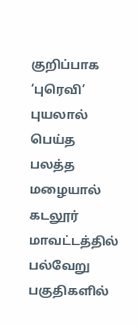குறிப்பாக ‘புரெவி’ புயலால் பெய்த பலத்த மழையால் கடலூர் மாவட்டத்தில் பல்வேறு பகுதிகளில்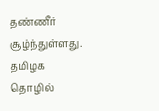தண்ணீர் சூழ்ந்துள்ளது. தமிழக தொழில்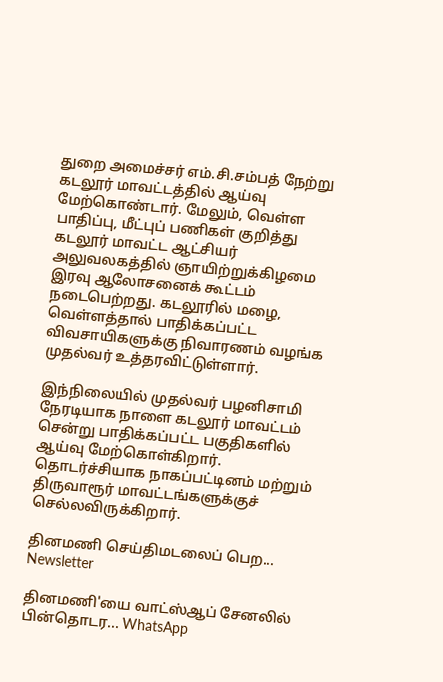துறை அமைச்சர் எம்.சி.சம்பத் நேற்று கடலூர் மாவட்டத்தில் ஆய்வு மேற்கொண்டார். மேலும், வெள்ள பாதிப்பு, மீட்புப் பணிகள் குறித்து கடலூர் மாவட்ட ஆட்சியர் அலுவலகத்தில் ஞாயிற்றுக்கிழமை இரவு ஆலோசனைக் கூட்டம் நடைபெற்றது. கடலூரில் மழை, வெள்ளத்தால் பாதிக்கப்பட்ட விவசாயிகளுக்கு நிவாரணம் வழங்க முதல்வர் உத்தரவிட்டுள்ளார்.

இந்நிலையில் முதல்வர் பழனிசாமி நேரடியாக நாளை கடலூர் மாவட்டம் சென்று பாதிக்கப்பட்ட பகுதிகளில் ஆய்வு மேற்கொள்கிறார். தொடர்ச்சியாக நாகப்பட்டினம் மற்றும் திருவாரூர் மாவட்டங்களுக்குச் செல்லவிருக்கிறார்.

தினமணி செய்திமடலைப் பெற... Newsletter

தினமணி'யை வாட்ஸ்ஆப் சேனலில் பின்தொடர... WhatsApp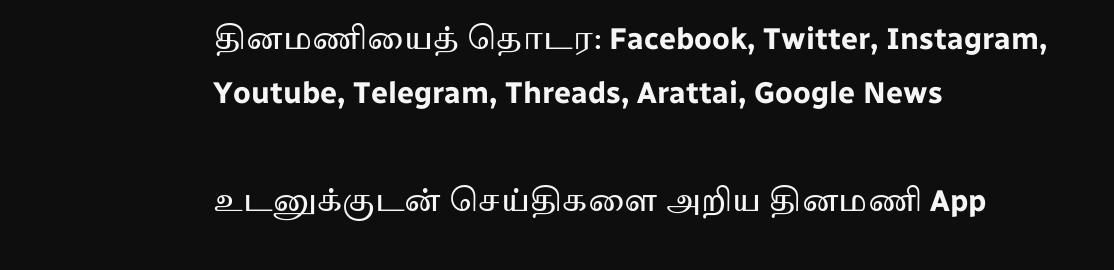தினமணியைத் தொடர: Facebook, Twitter, Instagram, Youtube, Telegram, Threads, Arattai, Google News

உடனுக்குடன் செய்திகளை அறிய தினமணி App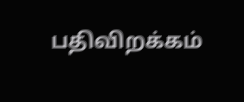பதிவிறக்கம்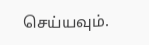செய்யவும்.